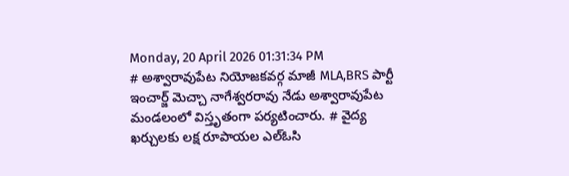Monday, 20 April 2026 01:31:34 PM
# అశ్వారావుపేట నియోజకవర్గ మాజీ MLA,BRS పార్టీ ఇంచార్జ్ మెచ్చా నాగేశ్వరరావు నేడు అశ్వారావుపేట మండలంలో విస్తృతంగా పర్యటించారు. # వైద్య ఖర్చులకు లక్ష రూపాయల ఎల్ఓసి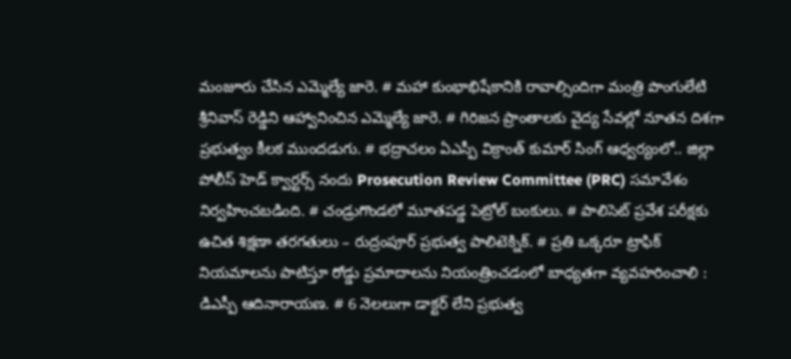మంజూరు చేసిన ఎమ్మెల్యే జారె. # మహా కుంభాభిషేకానికి రావాల్సిందిగా మంత్రి పొంగులేటి శ్రీనివాస్ రెడ్డిని ఆహ్వానించిన ఎమ్మెల్యే జారె. # గిరిజన ప్రాంతాలకు వైద్య సేవల్లో నూతన దిశగా ప్రభుత్వం కీలక ముందడుగు. # భద్రాచలం ఏఎస్పీ విక్రాంత్ కుమార్ సింగ్ ఆధ్వర్యంలో.. జిల్లా పోలీస్ హెడ్ క్వార్టర్స్ నందు Prosecution Review Committee (PRC) సమావేశం నిర్వహించబడింది. # చండ్రుగొండలో మూతపడ్డ పెట్రోల్ బంకులు. # పాలిసెట్ ప్రవేశ పరీక్షకు ఉచిత శిక్షణా తరగతులు – రుద్రంపూర్ ప్రభుత్వ పాలిటెక్నిక్. # ప్రతి ఒక్కరూ ట్రాఫిక్ నియమాలను పాటిస్తూ రోడ్డు ప్రమాదాలను నియంత్రించడంలో బాధ్యతగా వ్యవహరించాలి : డిఎస్పీ ఆదినారాయణ. # 6 నెలలుగా డాక్టర్ లేని ప్రభుత్వ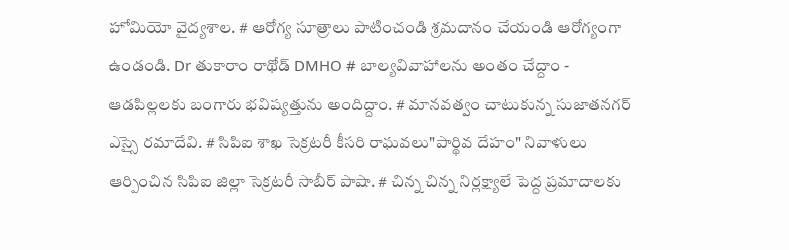హోమియో వైద్యశాల. # ఆరోగ్య సూత్రాలు పాటించండి శ్రమదానం చేయండి ఆరోగ్యంగా ఉండండి. Dr తుకారాం రాథోడ్ DMHO # బాల్యవివాహాలను అంతం చేద్దాం - ఆడపిల్లలకు బంగారు భవిష్యత్తును అందిద్దాం. # మానవత్వం చాటుకున్న సుజాతనగర్ ఎస్సై రమాదేవి. # సిపిఐ శాఖ సెక్రటరీ కీసరి రాఘవలు"పార్థివ దేహం" నివాళులు ఆర్పించిన సిపిఐ జిల్లా సెక్రటరీ సాబీర్ పాషా. # చిన్న చిన్న నిర్లక్ష్యాలే పెద్ద ప్రమాదాలకు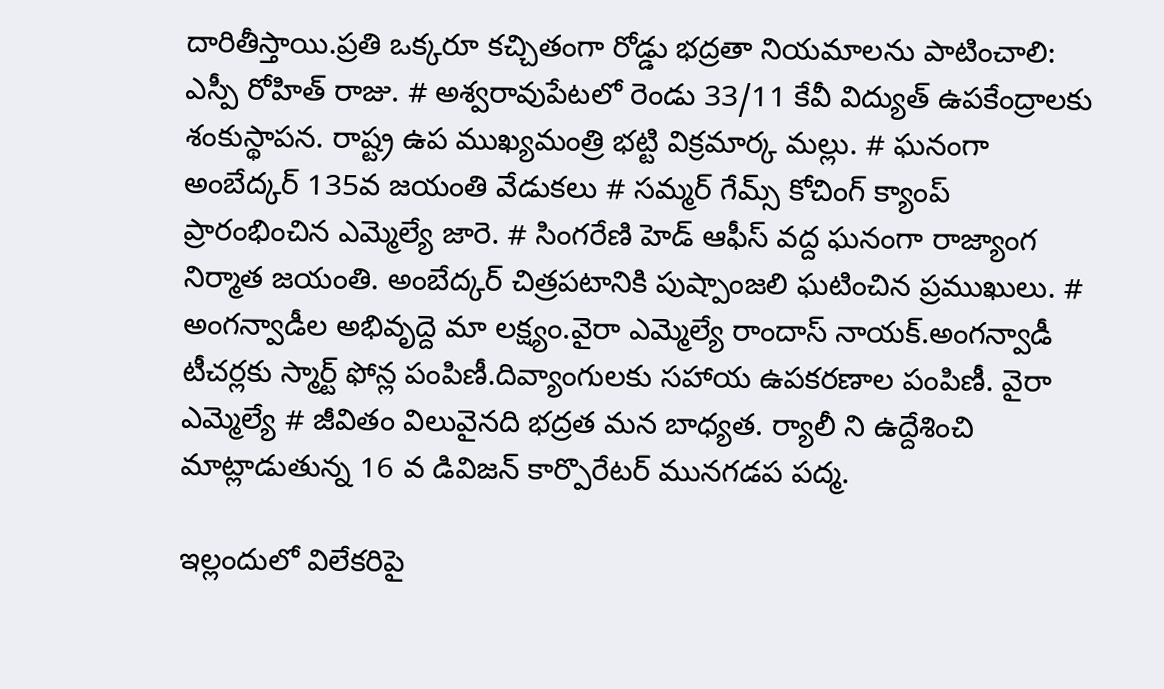దారితీస్తాయి.ప్రతి ఒక్కరూ కచ్చితంగా రోడ్డు భద్రతా నియమాలను పాటించాలి: ఎస్పీ రోహిత్ రాజు. # అశ్వరావుపేటలో రెండు 33/11 కేవీ విద్యుత్ ఉపకేంద్రాలకు శంకుస్థాపన. రాష్ట్ర ఉప ముఖ్యమంత్రి భట్టి విక్రమార్క మల్లు. # ఘనంగా అంబేద్కర్ 135వ జయంతి వేడుకలు # సమ్మర్ గేమ్స్ కోచింగ్ క్యాంప్ ప్రారంభించిన ఎమ్మెల్యే జారె. # సింగరేణి హెడ్ ఆఫీస్ వద్ద ఘనంగా రాజ్యాంగ నిర్మాత జయంతి. అంబేద్కర్ చిత్రపటానికి పుష్పాంజలి ఘటించిన ప్రముఖులు. # అంగన్వాడీల అభివృద్దె మా లక్ష్యం.వైరా ఎమ్మెల్యే రాందాస్ నాయక్.అంగన్వాడీ టీచర్లకు స్మార్ట్ ఫోన్ల పంపిణీ.దివ్యాంగులకు సహాయ ఉపకరణాల పంపిణీ. వైరా ఎమ్మెల్యే # జీవితం విలువైనది భద్రత మన బాధ్యత. ర్యాలీ ని ఉద్దేశించి మాట్లాడుతున్న 16 వ డివిజన్ కార్పొరేటర్ మునగడప పద్మ.

ఇల్లందులో విలేకరిపై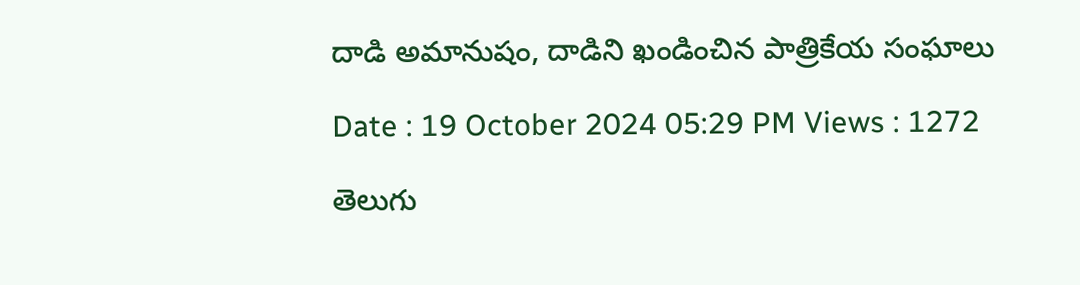దాడి అమానుషం, దాడిని ఖండించిన పాత్రికేయ సంఘాలు

Date : 19 October 2024 05:29 PM Views : 1272

తెలుగు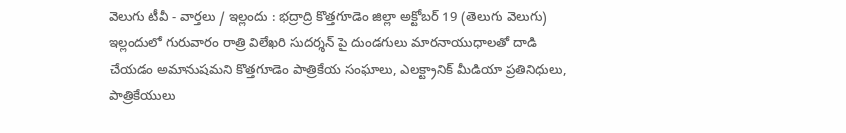వెలుగు టీవీ - వార్తలు / ఇల్లందు : భద్రాద్రి కొత్తగూడెం జిల్లా అక్టోబర్ 19 (తెలుగు వెలుగు) ఇల్లందులో గురువారం రాత్రి విలేఖరి సుదర్శన్ పై దుండగులు మారనాయుధాలతో దాడి చేయడం అమానుషమని కొత్తగూడెం పాత్రికేయ సంఘాలు, ఎలక్ట్రానిక్ మీడియా ప్రతినిధులు, పాత్రికేయులు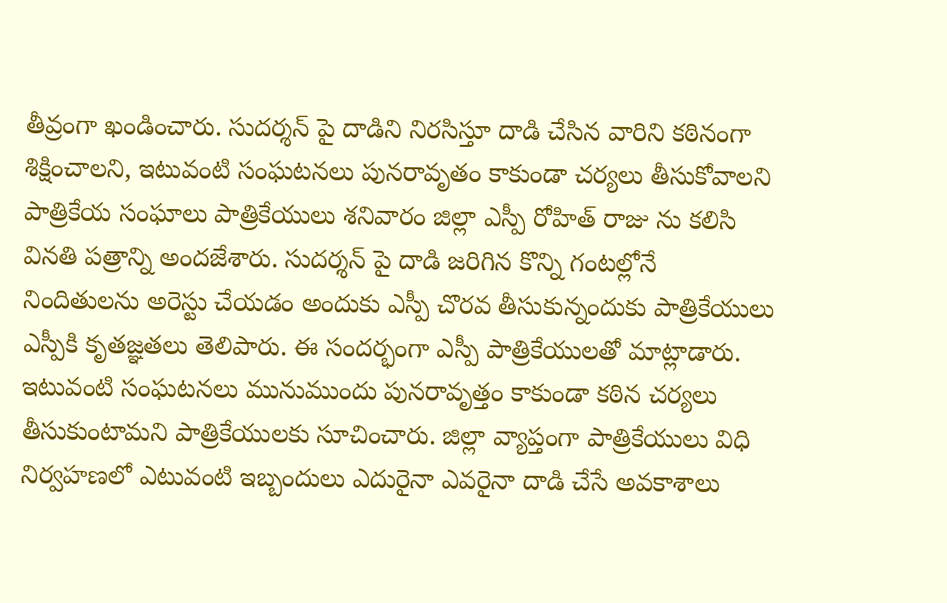తీవ్రంగా ఖండించారు. సుదర్శన్ పై దాడిని నిరసిస్తూ దాడి చేసిన వారిని కఠినంగా శిక్షించాలని, ఇటువంటి సంఘటనలు పునరావృతం కాకుండా చర్యలు తీసుకోవాలని పాత్రికేయ సంఘాలు పాత్రికేయులు శనివారం జిల్లా ఎస్పీ రోహిత్ రాజు ను కలిసి వినతి పత్రాన్ని అందజేశారు. సుదర్శన్ పై దాడి జరిగిన కొన్ని గంటల్లోనే నిందితులను అరెస్టు చేయడం అందుకు ఎస్పీ చొరవ తీసుకున్నందుకు పాత్రికేయులు ఎస్పీకి కృతజ్ఞతలు తెలిపారు. ఈ సందర్భంగా ఎస్పీ పాత్రికేయులతో మాట్లాడారు. ఇటువంటి సంఘటనలు మునుముందు పునరావృత్తం కాకుండా కఠిన చర్యలు తీసుకుంటామని పాత్రికేయులకు సూచించారు. జిల్లా వ్యాప్తంగా పాత్రికేయులు విధి నిర్వహణలో ఎటువంటి ఇబ్బందులు ఎదురైనా ఎవరైనా దాడి చేసే అవకాశాలు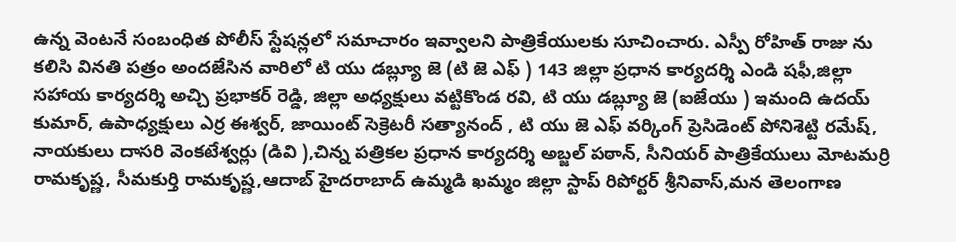ఉన్న వెంటనే సంబంధిత పోలీస్ స్టేషన్లలో సమాచారం ఇవ్వాలని పాత్రికేయులకు సూచించారు. ఎస్పీ రోహిత్ రాజు ను కలిసి వినతి పత్రం అందజేసిన వారిలో టి యు డబ్ల్యూ జె (టి జె ఎఫ్ ) 143 జిల్లా ప్రధాన కార్యదర్శి ఎండి షఫీ,జిల్లా సహాయ కార్యదర్శి అచ్చి ప్రభాకర్ రెడ్డి, జిల్లా అధ్యక్షులు వట్టికొండ రవి, టి యు డబ్ల్యూ జె (ఐజేయు ) ఇమంది ఉదయ్ కుమార్, ఉపాధ్యక్షులు ఎర్ర ఈశ్వర్, జాయింట్ సెక్రెటరీ సత్యానంద్ , టి యు జె ఎఫ్ వర్కింగ్ ప్రెసిడెంట్ పోనిశెట్టి రమేష్, నాయకులు దాసరి వెంకటేశ్వర్లు (డివి ),చిన్న పత్రికల ప్రధాన కార్యదర్శి అబ్జల్ పఠాన్, సీనియర్ పాత్రికేయులు మోటమర్రి రామకృష్ణ, సీమకుర్తి రామకృష్ణ,ఆదాబ్ హైదరాబాద్ ఉమ్మడి ఖమ్మం జిల్లా స్టాప్ రిపోర్టర్ శ్రీనివాస్,మన తెలంగాణ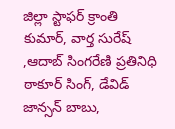జిల్లా స్టాఫర్ క్రాంతి కుమార్, వార్త సురేష్ ,ఆదాబ్ సింగరేణి ప్రతినిధి ఠాకూర్ సింగ్, డేవిడ్ జాన్సన్ బాబు,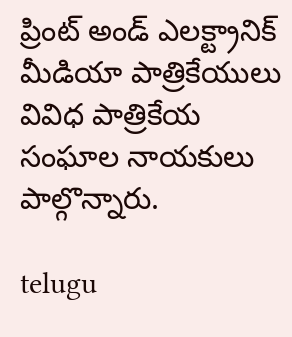ప్రింట్ అండ్ ఎలక్ట్రానిక్ మీడియా పాత్రికేయులు వివిధ పాత్రికేయ సంఘాల నాయకులు పాల్గొన్నారు.

telugu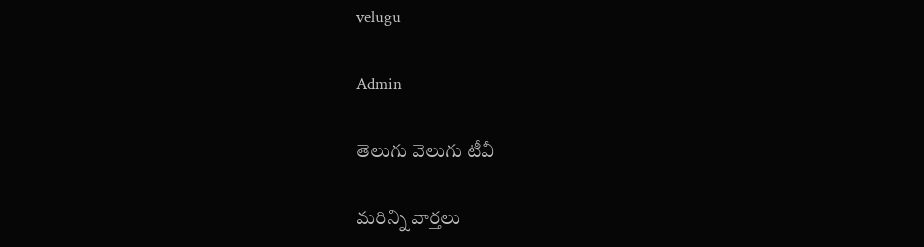velugu

Admin

తెలుగు వెలుగు టీవీ

మరిన్ని వార్తలు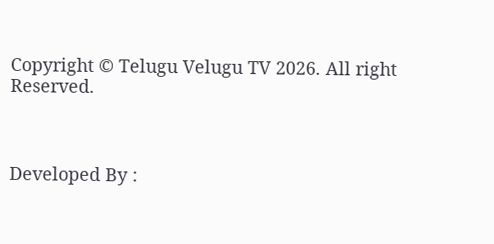Copyright © Telugu Velugu TV 2026. All right Reserved.



Developed By :